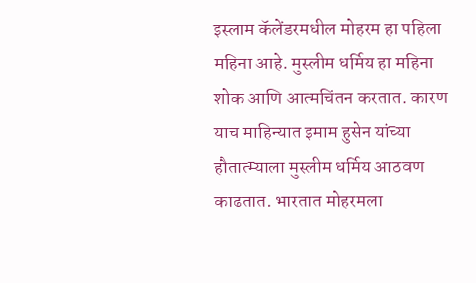इस्लाम कॅलेंडरमधील मोहरम हा पहिला महिना आहे. मुस्लीम धर्मिय हा महिना शोक आणि आत्मचिंतन करतात. कारण याच माहिन्यात इमाम हुसेन यांच्या हौतात्म्याला मुस्लीम धर्मिय आठवण काढतात. भारतात मोहरमला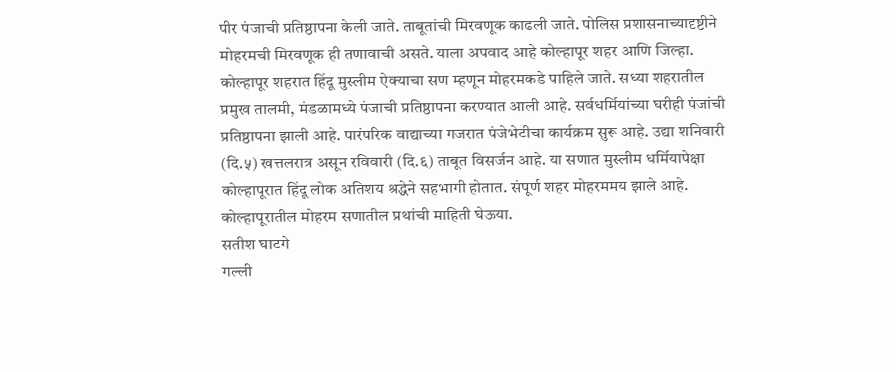पीर पंजाची प्रतिष्ठापना केली जाते. ताबूतांची मिरवणूक काढली जाते. पोलिस प्रशासनाच्यादृष्टीने मोहरमची मिरवणूक ही तणावाची असते. याला अपवाद आहे कोल्हापूर शहर आणि जिल्हा. कोल्हापूर शहरात हिंदू मुस्लीम ऐक्याचा सण म्हणून मोहरमकडे पाहिले जाते. सध्या शहरातील प्रमुख तालमी, मंडळामध्ये पंजाची प्रतिष्ठापना करण्यात आली आहे. सर्वधर्मियांच्या घरीही पंजांची प्रतिष्ठापना झाली आहे. पारंपरिक वाद्याच्या गजरात पंजेभेटीचा कार्यक्रम सुरू आहे. उद्या शनिवारी (दि.५) खत्तलरात्र असून रविवारी (दि.६) ताबूत विसर्जन आहे. या सणात मुस्लीम धर्मियापेक्षा कोल्हापूरात हिंदू लोक अतिशय श्रद्धेने सहभागी होतात. संपूर्ण शहर मोहरममय झाले आहे. कोल्हापूरातील मोहरम सणातील प्रथांची माहिती घेऊया.
सतीश घाटगे
गल्ली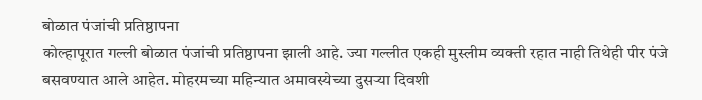बोळात पंजांची प्रतिष्ठापना
कोल्हापूरात गल्ली बोळात पंजांची प्रतिष्ठापना झाली आहे. ज्या गल्लीत एकही मुस्लीम व्यक्ती रहात नाही तिथेही पीर पंजे बसवण्यात आले आहेत. मोहरमच्या महिन्यात अमावस्येच्या दुसऱ्या दिवशी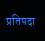प्रतिपदा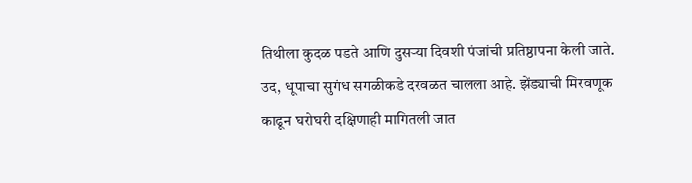तिथीला कुदळ पडते आणि दुसऱ्या दिवशी पंजांची प्रतिष्ठापना केली जाते. उद, धूपाचा सुगंध सगळीकडे दरवळत चालला आहे. झेंड्याची मिरवणूक काढून घरोघरी दक्षिणाही मागितली जात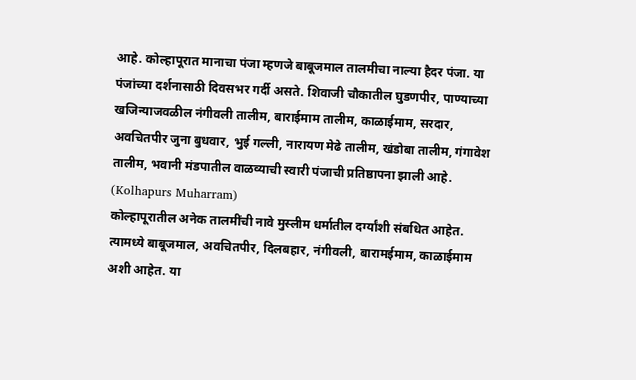आहे. कोल्हापूरात मानाचा पंजा म्हणजे बाबूजमाल तालमीचा नाल्या हैदर पंजा. या पंजांच्या दर्शनासाठी दिवसभर गर्दी असते. शिवाजी चौकातील घुडणपीर, पाण्याच्या खजिन्याजवळील नंगीवली तालीम, बाराईमाम तालीम, काळाईमाम, सरदार, अवचितपीर जुना बुधवार, भुई गल्ली, नारायण मेढे तालीम, खंडोबा तालीम, गंगावेश तालीम, भवानी मंडपातील वाळव्याची स्वारी पंजाची प्रतिष्ठापना झाली आहे. (Kolhapurs Muharram)
कोल्हापूरातील अनेक तालमींची नावे मुस्लीम धर्मातील दर्ग्यांशी संबधित आहेत. त्यामध्ये बाबूजमाल, अवचितपीर, दिलबहार, नंगीवली, बारामईमाम, काळाईमाम अशी आहेत. या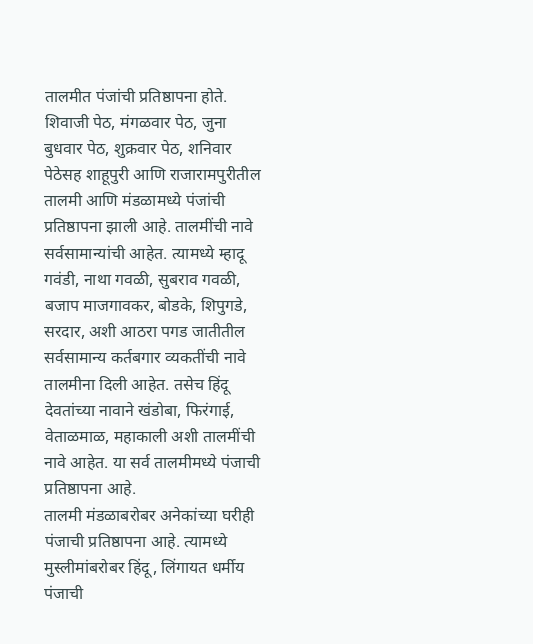तालमीत पंजांची प्रतिष्ठापना होते. शिवाजी पेठ, मंगळवार पेठ, जुना बुधवार पेठ, शुक्रवार पेठ, शनिवार पेठेसह शाहूपुरी आणि राजारामपुरीतील तालमी आणि मंडळामध्ये पंजांची प्रतिष्ठापना झाली आहे. तालमींची नावे सर्वसामान्यांची आहेत. त्यामध्ये म्हादू गवंडी, नाथा गवळी, सुबराव गवळी, बजाप माजगावकर, बोडके, शिपुगडे, सरदार, अशी आठरा पगड जातीतील सर्वसामान्य कर्तबगार व्यकतींची नावे तालमीना दिली आहेत. तसेच हिंदू देवतांच्या नावाने खंडोबा, फिरंगाई, वेताळमाळ, महाकाली अशी तालमींची नावे आहेत. या सर्व तालमीमध्ये पंजाची प्रतिष्ठापना आहे.
तालमी मंडळाबरोबर अनेकांच्या घरीही पंजाची प्रतिष्ठापना आहे. त्यामध्ये मुस्लीमांबरोबर हिंदू, लिंगायत धर्मीय पंजाची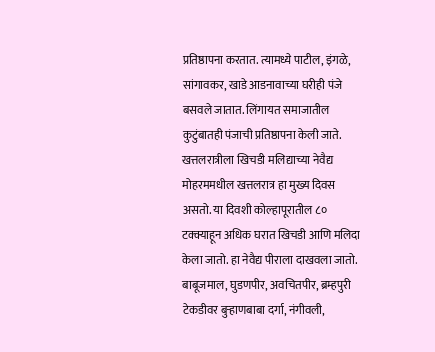प्रतिष्ठापना करतात. त्यामध्ये पाटील, इंगळे, सांगावकर, खाडे आडनावाच्या घरीही पंजे बसवले जातात. लिंगायत समाजातील कुटुंबातही पंजाची प्रतिष्ठापना केली जाते.
खत्तलरात्रीला खिचडी मलिद्याच्या नेवैद्य
मोहरममधील खत्तलरात्र हा मुख्य दिवस असतो. या दिवशी कोल्हापूरातील ८० टक्क्याहून अधिक घरात खिचडी आणि मलिदा केला जातो. हा नेवैद्य पीराला दाखवला जातो. बाबूजमाल, घुडणपीर, अवचितपीर, ब्रम्हपुरी टेकडीवर बुऱ्हाणबाबा दर्गा, नंगीवली,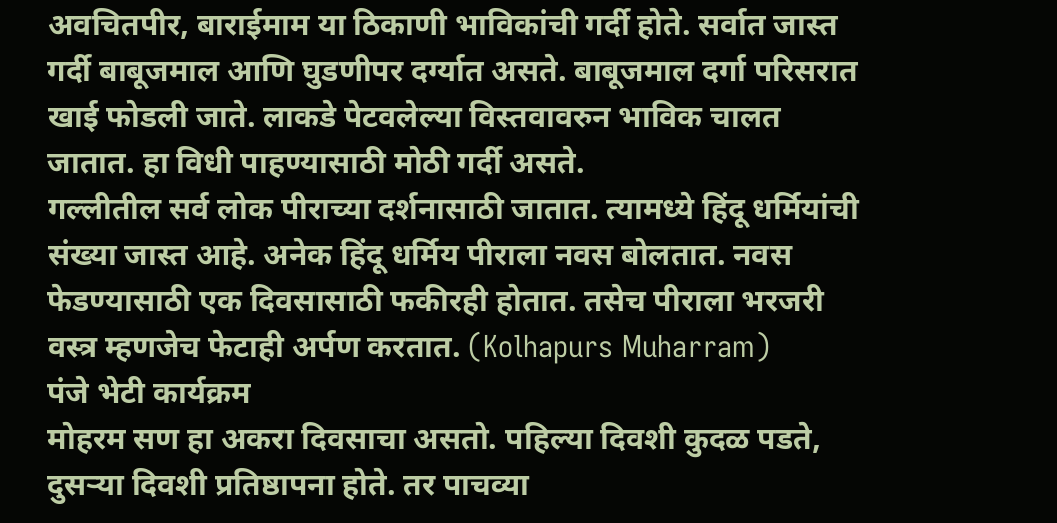अवचितपीर, बाराईमाम या ठिकाणी भाविकांची गर्दी होते. सर्वात जास्त गर्दी बाबूजमाल आणि घुडणीपर दर्ग्यात असते. बाबूजमाल दर्गा परिसरात खाई फोडली जाते. लाकडे पेटवलेल्या विस्तवावरुन भाविक चालत जातात. हा विधी पाहण्यासाठी मोठी गर्दी असते.
गल्लीतील सर्व लोक पीराच्या दर्शनासाठी जातात. त्यामध्ये हिंदू धर्मियांची संख्या जास्त आहे. अनेक हिंदू धर्मिय पीराला नवस बोलतात. नवस फेडण्यासाठी एक दिवसासाठी फकीरही होतात. तसेच पीराला भरजरी वस्त्र म्हणजेच फेटाही अर्पण करतात. (Kolhapurs Muharram)
पंजे भेटी कार्यक्रम
मोहरम सण हा अकरा दिवसाचा असतो. पहिल्या दिवशी कुदळ पडते, दुसऱ्या दिवशी प्रतिष्ठापना होते. तर पाचव्या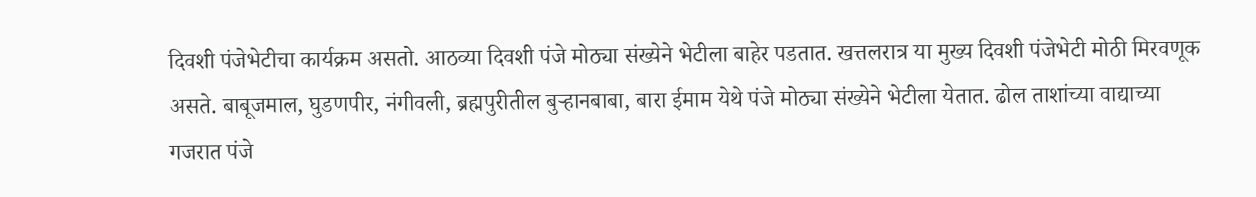दिवशी पंजेभेटीचा कार्यक्रम असतो. आठव्या दिवशी पंजे मोठ्या संख्येने भेटीला बाहेर पडतात. खत्तलरात्र या मुख्य दिवशी पंजेभेटी मोठी मिरवणूक असते. बाबूजमाल, घुडणपीर, नंगीवली, ब्रह्मपुरीतील बुऱ्हानबाबा, बारा ईमाम येथे पंजे मोठ्या संख्येने भेटीला येतात. ढोल ताशांच्या वाद्याच्या गजरात पंजे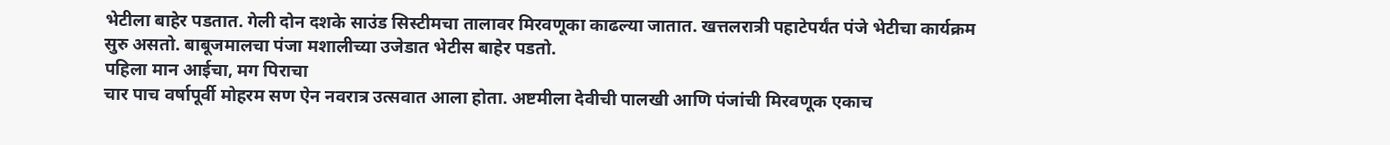भेटीला बाहेर पडतात. गेली दोन दशके साउंड सिस्टीमचा तालावर मिरवणूका काढल्या जातात. खत्तलरात्री पहाटेपर्यंत पंजे भेटीचा कार्यक्रम सुरु असतो. बाबूजमालचा पंजा मशालीच्या उजेडात भेटीस बाहेर पडतो.
पहिला मान आईचा, मग पिराचा
चार पाच वर्षापूर्वी मोहरम सण ऐन नवरात्र उत्सवात आला होता. अष्टमीला देवीची पालखी आणि पंजांची मिरवणूक एकाच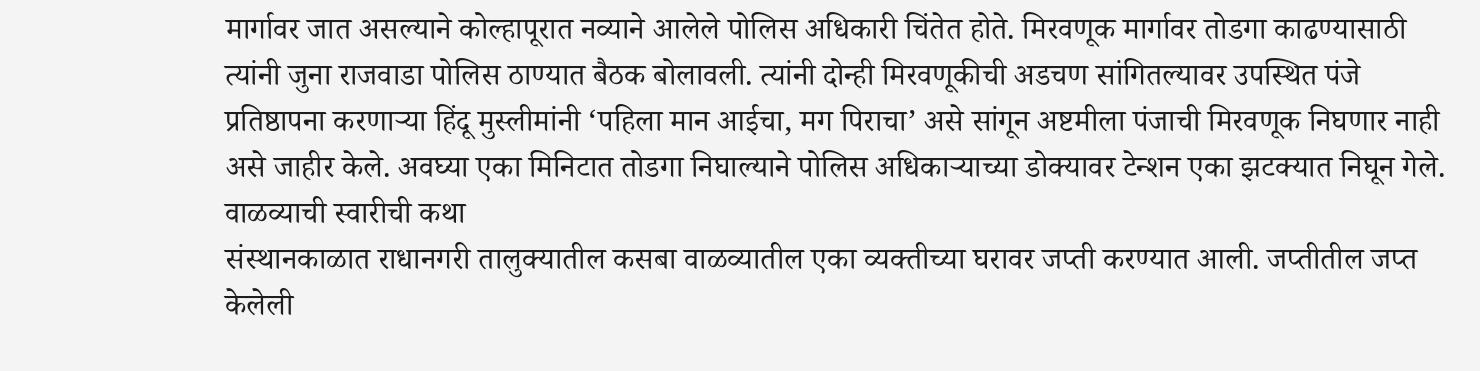मार्गावर जात असल्याने कोल्हापूरात नव्याने आलेले पोलिस अधिकारी चिंतेत होते. मिरवणूक मार्गावर तोडगा काढण्यासाठी त्यांनी जुना राजवाडा पोलिस ठाण्यात बैठक बोलावली. त्यांनी दोन्ही मिरवणूकीची अडचण सांगितल्यावर उपस्थित पंजे प्रतिष्ठापना करणाऱ्या हिंदू मुस्लीमांनी ‘पहिला मान आईचा, मग पिराचा’ असे सांगून अष्टमीला पंजाची मिरवणूक निघणार नाही असे जाहीर केले. अवघ्या एका मिनिटात तोडगा निघाल्याने पोलिस अधिकाऱ्याच्या डोक्यावर टेन्शन एका झटक्यात निघून गेले.
वाळव्याची स्वारीची कथा
संस्थानकाळात राधानगरी तालुक्यातील कसबा वाळव्यातील एका व्यक्तीच्या घरावर जप्ती करण्यात आली. जप्तीतील जप्त केलेली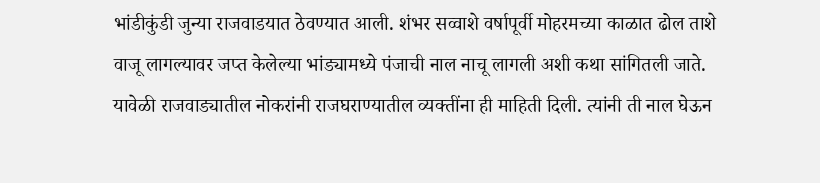भांडीकुंडी जुन्या राजवाडयात ठेवण्यात आली. शंभर सव्वाशे वर्षापूर्वी मोहरमच्या काळात ढोल ताशे वाजू लागल्यावर जप्त केलेल्या भांड्यामध्ये पंजाची नाल नाचू लागली अशी कथा सांगितली जाते. यावेळी राजवाड्यातील नोकरांनी राजघराण्यातील व्यक्तींना ही माहिती दिली. त्यांनी ती नाल घेऊन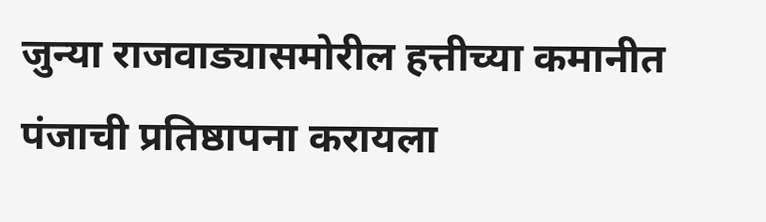जुन्या राजवाड्यासमोरील हत्तीच्या कमानीत पंजाची प्रतिष्ठापना करायला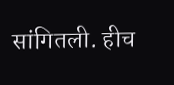सांगितली. हीच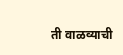ती वाळव्याची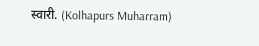स्वारी. (Kolhapurs Muharram)